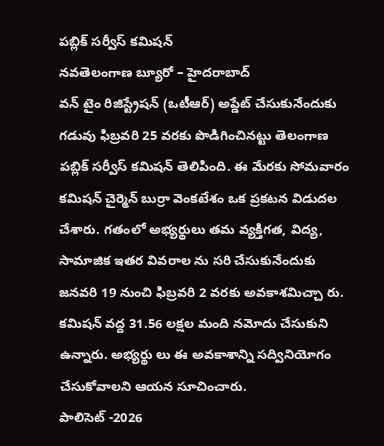పబ్లిక్ సర్వీస్ కమిషన్
నవతెలంగాణ బ్యూరో – హైదరాబాద్
వన్ టైం రిజిస్ట్రేషన్ (ఒటీఆర్) అప్డేట్ చేసుకునేందుకు గడువు ఫిబ్రవరి 25 వరకు పొడిగించినట్టు తెలంగాణ పబ్లిక్ సర్వీస్ కమిషన్ తెలిపింది. ఈ మేరకు సోమవారం కమిషన్ చైర్మెన్ బుర్రా వెంకటేశం ఒక ప్రకటన విడుదల చేశారు. గతంలో అభ్యర్థులు తమ వ్యక్తిగత, విద్య, సామాజిక ఇతర వివరాల ను సరి చేసుకునేందుకు జనవరి 19 నుంచి ఫిబ్రవరి 2 వరకు అవకాశమిచ్చా రు. కమిషన్ వద్ద 31.56 లక్షల మంది నమోదు చేసుకుని ఉన్నారు. అభ్యర్థు లు ఈ అవకాశాన్ని సద్వినియోగం చేసుకోవాలని ఆయన సూచించారు.
పాలిసెట్ -2026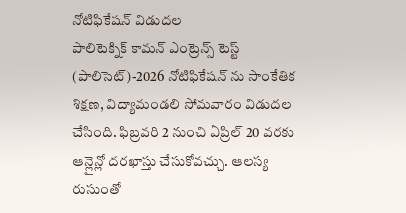నోటిఫికేషన్ విడుదల
పాలిటెక్నిక్ కామన్ ఎంట్రెన్స్ టెస్ట్ (పాలిసెట్)-2026 నోటిఫికేషన్ ను సాంకేతిక శిక్షణ, విద్యామండలి సోమవారం విడుదల చేసింది. ఫిబ్రవరి 2 నుంచి ఏప్రిల్ 20 వరకు ఆన్లైన్లో దరఖాస్తు చేసుకోవచ్చు. ఆలస్య రుసుంతో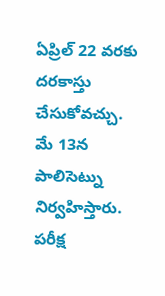ఏప్రిల్ 22 వరకు దరకాస్తు చేసుకోవచ్చు. మే 13న పాలిసెట్ను నిర్వహిస్తారు. పరీక్ష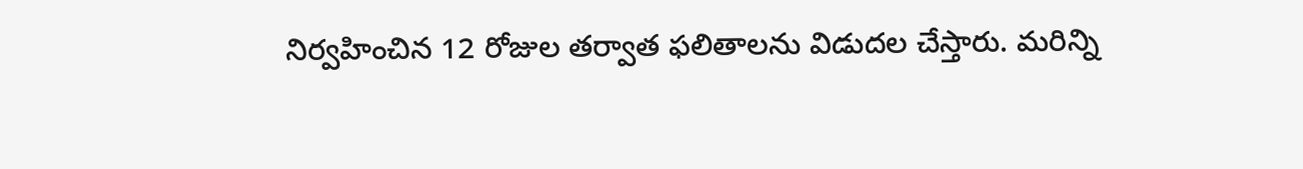నిర్వహించిన 12 రోజుల తర్వాత ఫలితాలను విడుదల చేస్తారు. మరిన్ని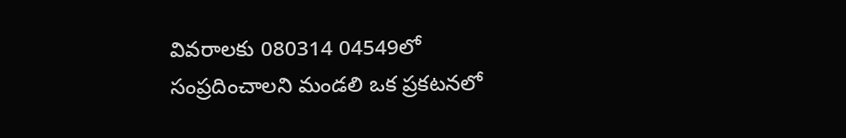వివరాలకు 080314 04549లో సంప్రదించాలని మండలి ఒక ప్రకటనలో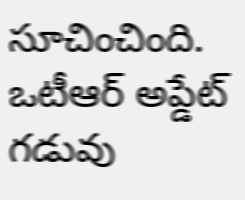సూచించింది.
ఒటీఆర్ అప్డేట్ గడువు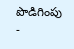పొడిగింపు
-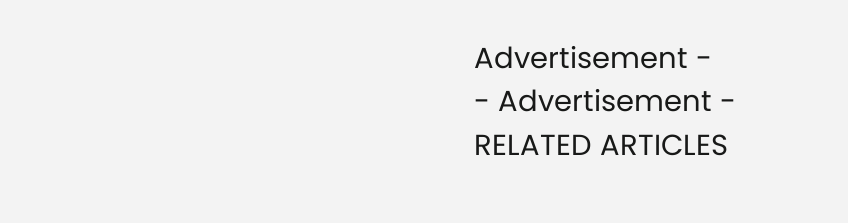Advertisement -
- Advertisement -
RELATED ARTICLES